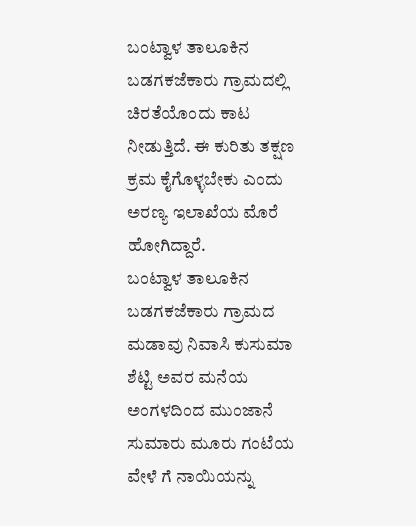ಬಂಟ್ವಾಳ ತಾಲೂಕಿನ ಬಡಗಕಜೆಕಾರು ಗ್ರಾಮದಲ್ಲಿ ಚಿರತೆಯೊಂದು ಕಾಟ ನೀಡುತ್ತಿದೆ. ಈ ಕುರಿತು ತಕ್ಷಣ ಕ್ರಮ ಕೈಗೊಳ್ಳಬೇಕು ಎಂದು ಅರಣ್ಯ ಇಲಾಖೆಯ ಮೊರೆ ಹೋಗಿದ್ದಾರೆ.
ಬಂಟ್ವಾಳ ತಾಲೂಕಿನ ಬಡಗಕಜೆಕಾರು ಗ್ರಾಮದ ಮಡಾವು ನಿವಾಸಿ ಕುಸುಮಾ ಶೆಟ್ಟಿ ಅವರ ಮನೆಯ ಅಂಗಳದಿಂದ ಮುಂಜಾನೆ ಸುಮಾರು ಮೂರು ಗಂಟೆಯ ವೇಳೆ ಗೆ ನಾಯಿಯನ್ನು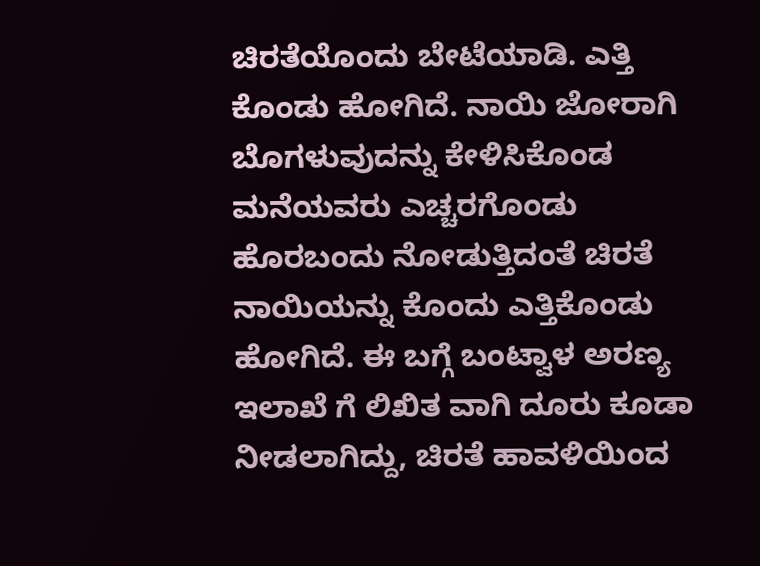ಚಿರತೆಯೊಂದು ಬೇಟೆಯಾಡಿ. ಎತ್ತಿ ಕೊಂಡು ಹೋಗಿದೆ. ನಾಯಿ ಜೋರಾಗಿ ಬೊಗಳುವುದನ್ನು ಕೇಳಿಸಿಕೊಂಡ ಮನೆಯವರು ಎಚ್ಚರಗೊಂಡು ಹೊರಬಂದು ನೋಡುತ್ತಿದಂತೆ ಚಿರತೆ ನಾಯಿಯನ್ನು ಕೊಂದು ಎತ್ತಿಕೊಂಡು ಹೋಗಿದೆ. ಈ ಬಗ್ಗೆ ಬಂಟ್ವಾಳ ಅರಣ್ಯ ಇಲಾಖೆ ಗೆ ಲಿಖಿತ ವಾಗಿ ದೂರು ಕೂಡಾ ನೀಡಲಾಗಿದ್ದು, ಚಿರತೆ ಹಾವಳಿಯಿಂದ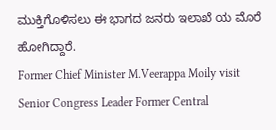ಮುಕ್ತಿಗೊಳಿಸಲು ಈ ಭಾಗದ ಜನರು ಇಲಾಖೆ ಯ ಮೊರೆ ಹೋಗಿದ್ದಾರೆ.
Former Chief Minister M.Veerappa Moily visit Senior Congress Leader Former Central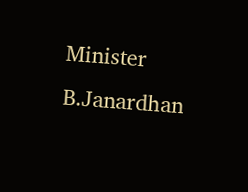Minister B.Janardhan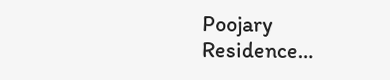Poojary Residence…